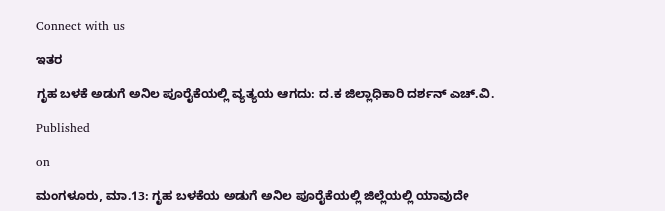Connect with us

ಇತರ

ಗೃಹ ಬಳಕೆ ಅಡುಗೆ ಅನಿಲ ಪೂರೈಕೆಯಲ್ಲಿ ವ್ಯತ್ಯಯ ಆಗದು: ದ.ಕ ಜಿಲ್ಲಾಧಿಕಾರಿ ದರ್ಶನ್ ಎಚ್.ವಿ.

Published

on

ಮಂಗಳೂರು, ಮಾ.13: ಗೃಹ ಬಳಕೆಯ ಅಡುಗೆ ಅನಿಲ ಪೂರೈಕೆಯಲ್ಲಿ ಜಿಲ್ಲೆಯಲ್ಲಿ ಯಾವುದೇ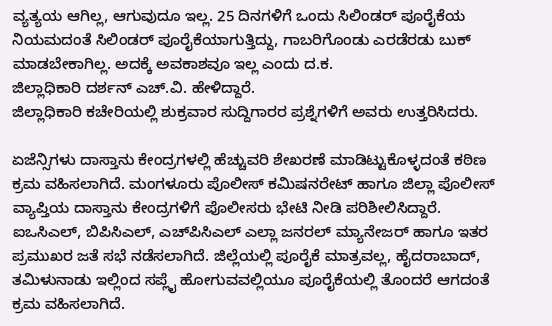ವ್ಯತ್ಯಯ ಆಗಿಲ್ಲ, ಆಗುವುದೂ ಇಲ್ಲ. 25 ದಿನಗಳಿಗೆ ಒಂದು ಸಿಲಿಂಡರ್ ಪೂರೈಕೆಯ ನಿಯಮದಂತೆ ಸಿಲಿಂಡರ್ ಪೂರೈಕೆಯಾಗುತ್ತಿದ್ದು, ಗಾಬರಿಗೊಂಡು ಎರಡೆರಡು ಬುಕ್ ಮಾಡಬೇಕಾಗಿಲ್ಲ. ಅದಕ್ಕೆ ಅವಕಾಶವೂ ಇಲ್ಲ ಎಂದು ದ.ಕ.
ಜಿಲ್ಲಾಧಿಕಾರಿ ದರ್ಶನ್ ಎಚ್.ವಿ. ಹೇಳಿದ್ದಾರೆ.
ಜಿಲ್ಲಾಧಿಕಾರಿ ಕಚೇರಿಯಲ್ಲಿ ಶುಕ್ರವಾರ ಸುದ್ದಿಗಾರರ ಪ್ರಶ್ನೆಗಳಿಗೆ ಅವರು ಉತ್ತರಿಸಿದರು.

ಏಜೆನ್ಸಿಗಳು ದಾಸ್ತಾನು ಕೇಂದ್ರಗಳಲ್ಲಿ ಹೆಚ್ಚುವರಿ ಶೇಖರಣೆ ಮಾಡಿಟ್ಟುಕೊಳ್ಳದಂತೆ ಕಠಿಣ ಕ್ರಮ ವಹಿಸಲಾಗಿದೆ. ಮಂಗಳೂರು ಪೊಲೀಸ್ ಕಮಿಷನರೇಟ್ ಹಾಗೂ ಜಿಲ್ಲಾ ಪೊಲೀಸ್ ವ್ಯಾಪ್ತಿಯ ದಾಸ್ತಾನು ಕೇಂದ್ರಗಳಿಗೆ ಪೊಲೀಸರು ಭೇಟಿ ನೀಡಿ ಪರಿಶೀಲಿಸಿದ್ದಾರೆ. ಐಒಸಿಎಲ್, ಬಿಪಿಸಿಎಲ್, ಎಚ್‌ಪಿಸಿಎಲ್ ಎಲ್ಲಾ ಜನರಲ್ ಮ್ಯಾನೇಜರ್ ಹಾಗೂ ಇತರ ಪ್ರಮುಖರ ಜತೆ ಸಭೆ ನಡೆಸಲಾಗಿದೆ. ಜಿಲ್ಲೆಯಲ್ಲಿ ಪೂರೈಕೆ ಮಾತ್ರವಲ್ಲ, ಹೈದರಾಬಾದ್, ತಮಿಳುನಾಡು ಇಲ್ಲಿಂದ ಸಪ್ಲೈ ಹೋಗುವವಲ್ಲಿಯೂ ಪೂರೈಕೆಯಲ್ಲಿ ತೊಂದರೆ ಆಗದಂತೆ ಕ್ರಮ ವಹಿಸಲಾಗಿದೆ.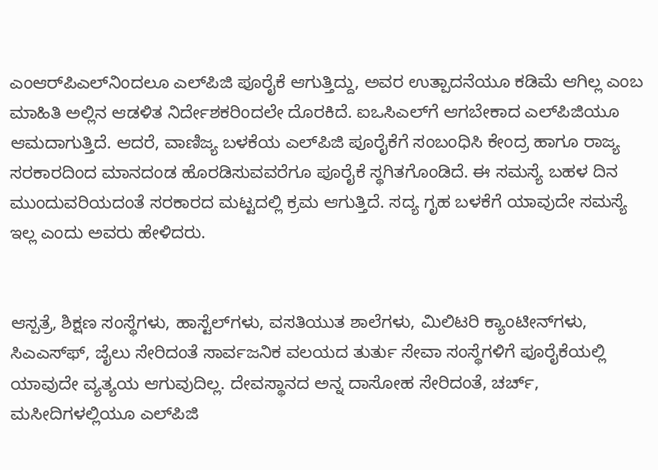ಎಂಆರ್‌ಪಿಎಲ್‌ನಿಂದಲೂ ಎಲ್‌ಪಿಜಿ ಪೂರೈಕೆ ಆಗುತ್ತಿದ್ದು, ಅವರ ಉತ್ಪಾದನೆಯೂ ಕಡಿಮೆ ಆಗಿಲ್ಲ ಎಂಬ ಮಾಹಿತಿ ಅಲ್ಲಿನ ಆಡಳಿತ ನಿರ್ದೇಶಕರಿಂದಲೇ ದೊರಕಿದೆ. ಐಒಸಿಎಲ್‌ಗೆ ಆಗಬೇಕಾದ ಎಲ್‌ಪಿಜಿಯೂ ಆಮದಾಗುತ್ತಿದೆ. ಆದರೆ, ವಾಣಿಜ್ಯ ಬಳಕೆಯ ಎಲ್‌ಪಿಜಿ ಪೂರೈಕೆಗೆ ಸಂಬಂಧಿಸಿ ಕೇಂದ್ರ ಹಾಗೂ ರಾಜ್ಯ ಸರಕಾರದಿಂದ ಮಾನದಂಡ ಹೊರಡಿಸುವವರೆಗೂ ಪೂರೈಕೆ ಸ್ಥಗಿತಗೊಂಡಿದೆ. ಈ ಸಮಸ್ಯೆ ಬಹಳ ದಿನ ಮುಂದುವರಿಯದಂತೆ ಸರಕಾರದ ಮಟ್ಟದಲ್ಲಿ ಕ್ರಮ ಆಗುತ್ತಿದೆ. ಸದ್ಯ ಗೃಹ ಬಳಕೆಗೆ ಯಾವುದೇ ಸಮಸ್ಯೆ ಇಲ್ಲ ಎಂದು ಅವರು ಹೇಳಿದರು.


ಆಸ್ಪತ್ರೆ, ಶಿಕ್ಷಣ ಸಂಸ್ಥೆಗಳು, ಹಾಸ್ಟೆಲ್‌ಗಳು, ವಸತಿಯುತ ಶಾಲೆಗಳು, ಮಿಲಿಟರಿ ಕ್ಯಾಂಟೀನ್‌ಗಳು, ಸಿಎಎಸ್‌ಫ್, ಜೈಲು ಸೇರಿದಂತೆ ಸಾರ್ವಜನಿಕ ವಲಯದ ತುರ್ತು ಸೇವಾ ಸಂಸ್ಥೆಗಳಿಗೆ ಪೂರೈಕೆಯಲ್ಲಿ ಯಾವುದೇ ವ್ಯತ್ಯಯ ಆಗುವುದಿಲ್ಲ. ದೇವಸ್ಥಾನದ ಅನ್ನ ದಾಸೋಹ ಸೇರಿದಂತೆ, ಚರ್ಚ್, ಮಸೀದಿಗಳಲ್ಲಿಯೂ ಎಲ್‌ಪಿಜಿ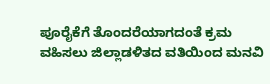ಪೂರೈಕೆಗೆ ತೊಂದರೆಯಾಗದಂತೆ ಕ್ರಮ ವಹಿಸಲು ಜಿಲ್ಲಾಡಳಿತದ ವತಿಯಿಂದ ಮನವಿ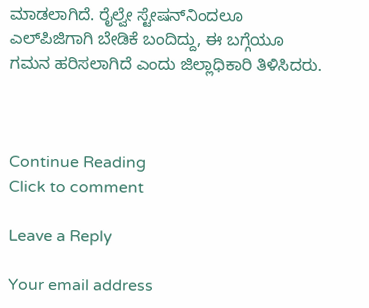ಮಾಡಲಾಗಿದೆ. ರೈಲ್ವೇ ಸ್ಟೇಷನ್‌ನಿಂದಲೂ ಎಲ್‌ಪಿಜಿಗಾಗಿ ಬೇಡಿಕೆ ಬಂದಿದ್ದು, ಈ ಬಗ್ಗೆಯೂ ಗಮನ ಹರಿಸಲಾಗಿದೆ ಎಂದು ಜಿಲ್ಲಾಧಿಕಾರಿ ತಿಳಿಸಿದರು.



Continue Reading
Click to comment

Leave a Reply

Your email address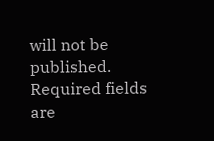will not be published. Required fields are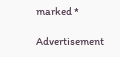marked *

Advertisement